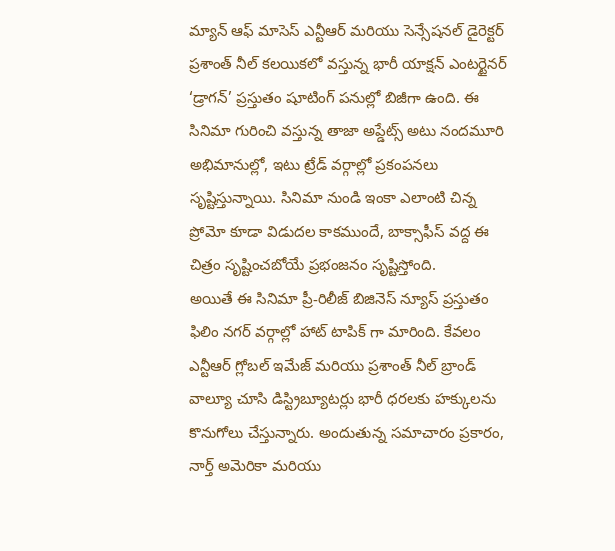మ్యాన్ ఆఫ్ మాసెస్ ఎన్టీఆర్ మరియు సెన్సేషనల్ డైరెక్టర్ ప్రశాంత్ నీల్ కలయికలో వస్తున్న భారీ యాక్షన్ ఎంటర్టైనర్ ‘డ్రాగన్’ ప్రస్తుతం షూటింగ్ పనుల్లో బిజీగా ఉంది. ఈ సినిమా గురించి వస్తున్న తాజా అప్డేట్స్ అటు నందమూరి అభిమానుల్లో, ఇటు ట్రేడ్ వర్గాల్లో ప్రకంపనలు సృష్టిస్తున్నాయి. సినిమా నుండి ఇంకా ఎలాంటి చిన్న ప్రోమో కూడా విడుదల కాకముందే, బాక్సాఫీస్ వద్ద ఈ చిత్రం సృష్టించబోయే ప్రభంజనం సృష్టిస్తోంది.
అయితే ఈ సినిమా ప్రీ-రిలీజ్ బిజినెస్ న్యూస్ ప్రస్తుతం ఫిలిం నగర్ వర్గాల్లో హాట్ టాపిక్ గా మారింది. కేవలం ఎన్టీఆర్ గ్లోబల్ ఇమేజ్ మరియు ప్రశాంత్ నీల్ బ్రాండ్ వాల్యూ చూసి డిస్ట్రిబ్యూటర్లు భారీ ధరలకు హక్కులను కొనుగోలు చేస్తున్నారు. అందుతున్న సమాచారం ప్రకారం, నార్త్ అమెరికా మరియు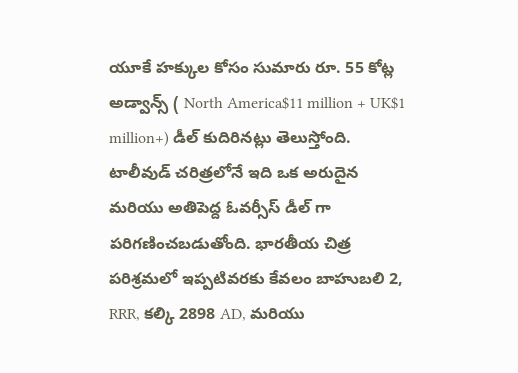యూకే హక్కుల కోసం సుమారు రూ. 55 కోట్ల అడ్వాన్స్ ( North America$11 million + UK$1 million+) డీల్ కుదిరినట్లు తెలుస్తోంది. టాలీవుడ్ చరిత్రలోనే ఇది ఒక అరుదైన మరియు అతిపెద్ద ఓవర్సీస్ డీల్ గా పరిగణించబడుతోంది. భారతీయ చిత్ర పరిశ్రమలో ఇప్పటివరకు కేవలం బాహుబలి 2, RRR, కల్కి 2898 AD, మరియు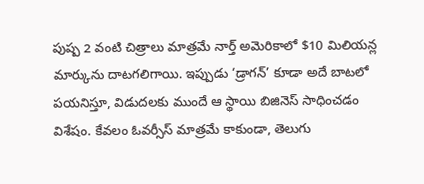పుష్ప 2 వంటి చిత్రాలు మాత్రమే నార్త్ అమెరికాలో $10 మిలియన్ల మార్కును దాటగలిగాయి. ఇప్పుడు ‘డ్రాగన్’ కూడా అదే బాటలో పయనిస్తూ, విడుదలకు ముందే ఆ స్థాయి బిజినెస్ సాధించడం విశేషం. కేవలం ఓవర్సీస్ మాత్రమే కాకుండా, తెలుగు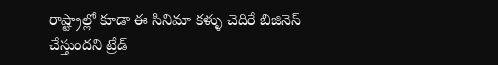రాష్ట్రాల్లో కూడా ఈ సినిమా కళ్ళు చెదిరే బిజినెస్ చేస్తుందని ట్రేడ్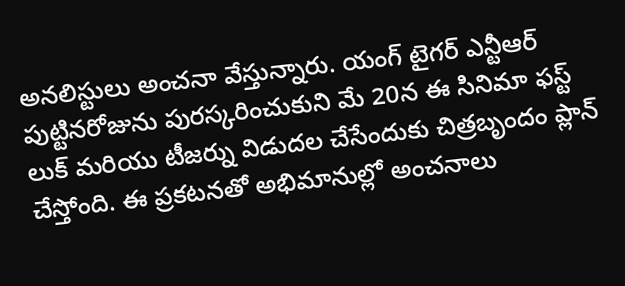అనలిస్టులు అంచనా వేస్తున్నారు. యంగ్ టైగర్ ఎన్టీఆర్ పుట్టినరోజును పురస్కరించుకుని మే 20న ఈ సినిమా ఫస్ట్ లుక్ మరియు టీజర్ను విడుదల చేసేందుకు చిత్రబృందం ప్లాన్ చేస్తోంది. ఈ ప్రకటనతో అభిమానుల్లో అంచనాలు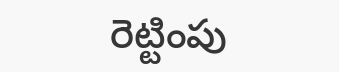రెట్టింపు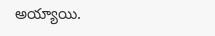అయ్యాయి.